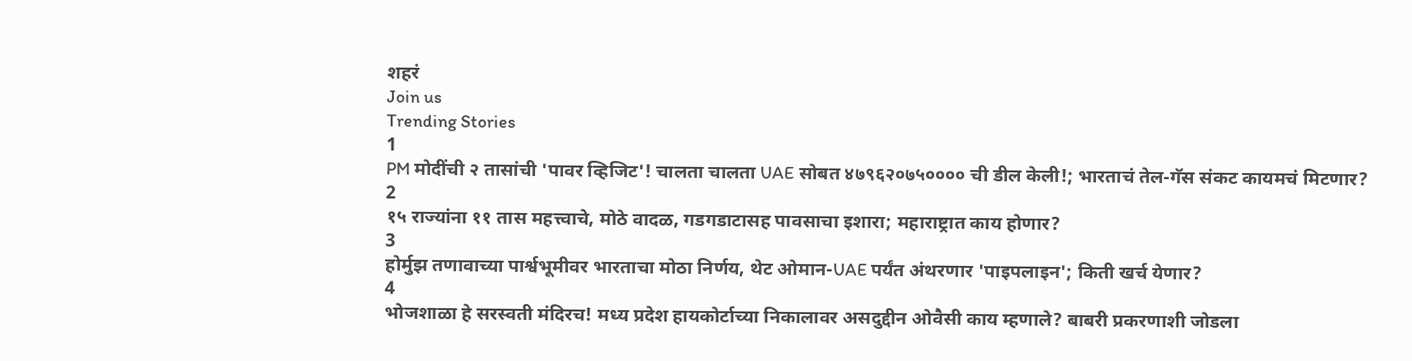शहरं
Join us
Trending Stories
1
PM मोदींची २ तासांची 'पावर व्हिजिट'! चालता चालता UAE सोबत ४७९६२०७५०००० ची डील केली!; भारताचं तेल-गॅस संकट कायमचं मिटणार?
2
१५ राज्यांना ११ तास महत्त्वाचे, मोठे वादळ, गडगडाटासह पावसाचा इशारा; महाराष्ट्रात काय होणार?
3
होर्मुझ तणावाच्या पार्श्वभूमीवर भारताचा मोठा निर्णय, थेट ओमान-UAE पर्यंत अंथरणार 'पाइपलाइन'; किती खर्च येणार?
4
भोजशाळा हे सरस्वती मंदिरच! मध्य प्रदेश हायकोर्टाच्या निकालावर असदुद्दीन ओवैसी काय म्हणाले? बाबरी प्रकरणाशी जोडला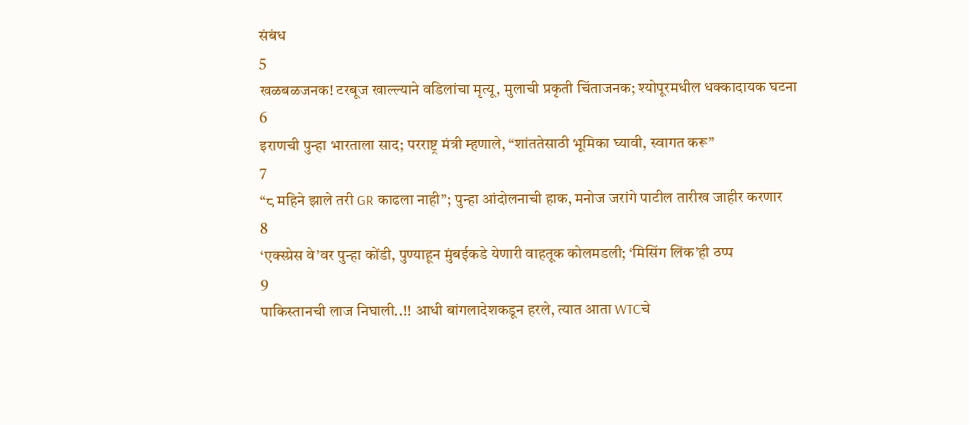संबंध
5
खळबळजनक! टरबूज खाल्ल्याने वडिलांचा मृत्यू, मुलाची प्रकृती चिंताजनक; श्योपूरमधील धक्कादायक घटना
6
इराणची पुन्हा भारताला साद; परराष्ट्र मंत्री म्हणाले, “शांततेसाठी भूमिका घ्यावी, स्वागत करू”
7
“८ महिने झाले तरी GR काढला नाही”; पुन्हा आंदोलनाची हाक, मनोज जरांगे पाटील तारीख जाहीर करणार
8
‘एक्स्प्रेस वे’वर पुन्हा कोंडी, पुण्याहून मुंबईकडे येणारी वाहतूक कोलमडली; ‘मिसिंग लिंक’ही ठप्प
9
पाकिस्तानची लाज निघाली..!! आधी बांगलादेशकडून हरले, त्यात आता WTCचे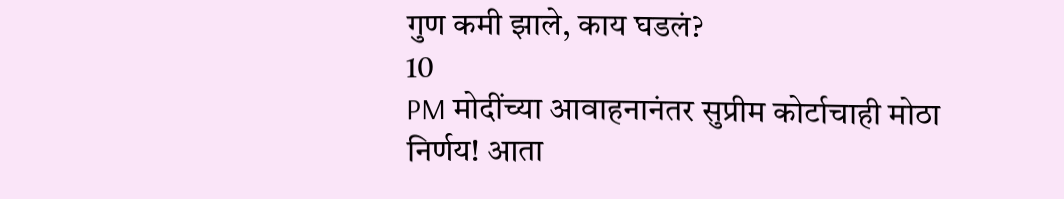गुण कमी झाले, काय घडलं?
10
PM मोदींच्या आवाहनानंतर सुप्रीम कोर्टाचाही मोठा निर्णय! आता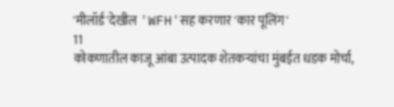'मीलॉर्ड'देखील 'WFH'सह करणार 'कार पूलिंग'
11
कोकणातील काजू आंबा उत्पादक शेतकऱ्यांचा मुंबईत धडक मोर्चा,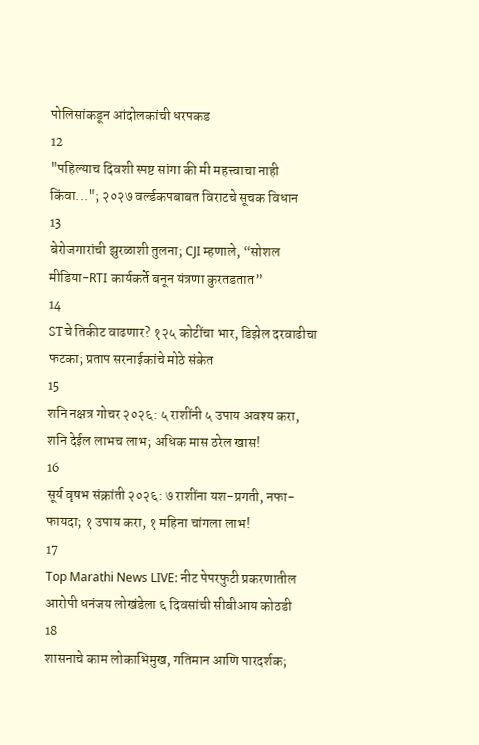पोलिसांकडून आंदोलकांची धरपकड
12
"पहिल्याच दिवशी स्पष्ट सांगा की मी महत्त्वाचा नाही किंवा..."; २०२७ वर्ल्डकपबाबत विराटचे सूचक विधान
13
बेरोजगारांची झुरळाशी तुलना; CJI म्हणाले, “सोशल मीडिया-RTI कार्यकर्ते बनून यंत्रणा कुरतडतात”
14
STचे तिकीट वाढणार? १२५ कोटींचा भार, डिझेल दरवाढीचा फटका; प्रताप सरनाईकांचे मोठे संकेत
15
शनि नक्षत्र गोचर २०२६: ५ राशींनी ५ उपाय अवश्य करा, शनि देईल लाभच लाभ; अधिक मास ठरेल खास!
16
सूर्य वृषभ संक्रांती २०२६: ७ राशींना यश-प्रगती, नफा-फायदा; १ उपाय करा, १ महिना चांगला लाभ!
17
Top Marathi News LIVE: नीट पेपरफुटी प्रकरणातील आरोपी धनंजय लोखंडेला ६ दिवसांची सीबीआय कोठडी
18
शासनाचे काम लोकाभिमुख, गतिमान आणि पारदर्शक;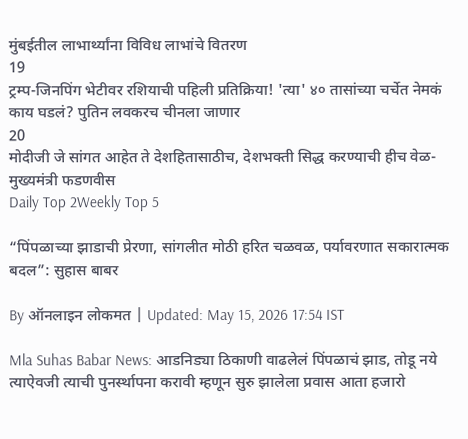मुंबईतील लाभार्थ्यांना विविध लाभांचे वितरण
19
ट्रम्प-जिनपिंग भेटीवर रशियाची पहिली प्रतिक्रिया! 'त्या' ४० तासांच्या चर्चेत नेमकं काय घडलं? पुतिन लवकरच चीनला जाणार
20
मोदीजी जे सांगत आहेत ते देशहितासाठीच, देशभक्ती सिद्ध करण्याची हीच वेळ- मुख्यमंत्री फडणवीस
Daily Top 2Weekly Top 5

“पिंपळाच्या झाडाची प्रेरणा, सांगलीत मोठी हरित चळवळ, पर्यावरणात सकारात्मक बदल”: सुहास बाबर

By ऑनलाइन लोकमत | Updated: May 15, 2026 17:54 IST

Mla Suhas Babar News: आडनिड्या ठिकाणी वाढलेलं पिंपळाचं झाड, तोडू नये त्याऐवजी त्याची पुनर्स्थापना करावी म्हणून सुरु झालेला प्रवास आता हजारो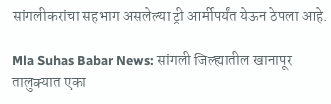सांगलीकरांचा सहभाग असलेल्या ट्री आर्मीपर्यंत येऊन ठेपला आहे.

Mla Suhas Babar News: सांगली जिल्ह्यातील खानापूर तालुक्यात एका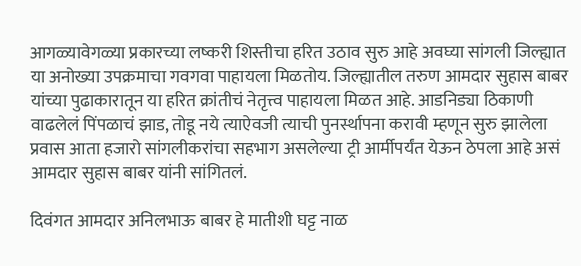आगळ्यावेगळ्या प्रकारच्या लष्करी शिस्तीचा हरित उठाव सुरु आहे अवघ्या सांगली जिल्ह्यात या अनोख्या उपक्रमाचा गवगवा पाहायला मिळतोय. जिल्ह्यातील तरुण आमदार सुहास बाबर यांच्या पुढाकारातून या हरित क्रांतीचं नेतृत्त्व पाहायला मिळत आहे. आडनिड्या ठिकाणी वाढलेलं पिंपळाचं झाड, तोडू नये त्याऐवजी त्याची पुनर्स्थापना करावी म्हणून सुरु झालेला प्रवास आता हजारो सांगलीकरांचा सहभाग असलेल्या ट्री आर्मीपर्यंत येऊन ठेपला आहे असं आमदार सुहास बाबर यांनी सांगितलं.

दिवंगत आमदार अनिलभाऊ बाबर हे मातीशी घट्ट नाळ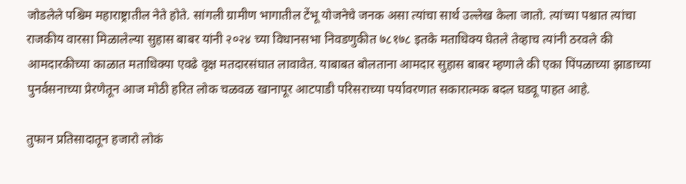जोडलेले पश्चिम महाराष्ट्रातील नेते होते. सांगली ग्रामीण भागातील टेंभू योजनेचे जनक असा त्यांचा सार्थ उल्लेख केला जातो. त्यांच्या पश्चात त्यांचा राजकीय वारसा मिळालेल्या सुहास बाबर यांनी २०२४ च्या विधानसभा निवडणुकीत ७८१७८ इतके मताधिक्य घेतले तेव्हाच त्यांनी ठरवले की आमदारकीच्या काळात मताधिक्या एवढे वृक्ष मतदारसंघात लावावेत. याबाबत बोलताना आमदार सुहास बाबर म्हणाले की एका पिंपळाच्या झाडाच्या पुनर्वसनाच्या प्रेरणेतून आज मोठी हरित लोक चळवळ खानापूर आटपाडी परिसराच्या पर्यावरणात सकारात्मक बदल घडवू पाहत आहे.

तुफान प्रतिसादातून हजारो लोकं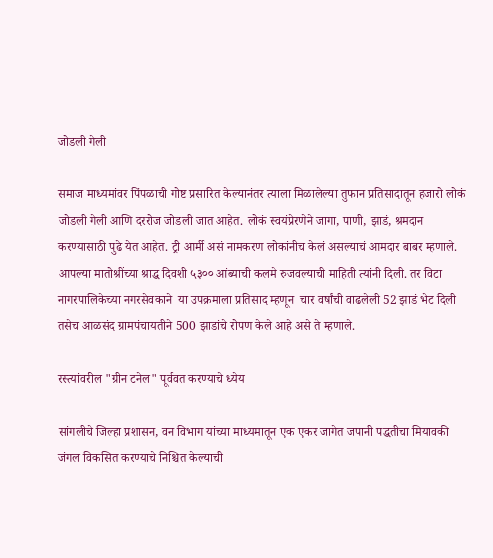जोडली गेली

समाज माध्यमांवर पिंपळाची गोष्ट प्रसारित केल्यानंतर त्याला मिळालेल्या तुफान प्रतिसादातून हजारो लोकं जोडली गेली आणि दररोज जोडली जात आहेत. लोकं स्वयंप्रेरणेने जागा, पाणी, झाडं, श्रमदान करण्यासाठी पुढे येत आहेत. ट्री आर्मी असं नामकरण लोकांनीच केलं असल्याचं आमदार बाबर म्हणाले. आपल्या मातोश्रींच्या श्राद्ध दिवशी ५३०० आंब्याची कलमे रुजवल्याची माहिती त्यांनी दिली. तर विटा नागरपालिकेच्या नगरसेवकाने  या उपक्रमाला प्रतिसाद म्हणून  चार वर्षांची वाढलेली 52 झाडं भेट दिली तसेच आळसंद ग्रामपंचायतीने 500 झाडांचे रोपण केले आहे असे ते म्हणाले.

रस्त्यांवरील "ग्रीन टनेल" पूर्ववत करण्याचे ध्येय

सांगलीचे जिल्हा प्रशासन, वन विभाग यांच्या माध्यमातून एक एकर जागेत जपानी पद्धतीचा मियावकी जंगल विकसित करण्याचे निश्चित केल्याची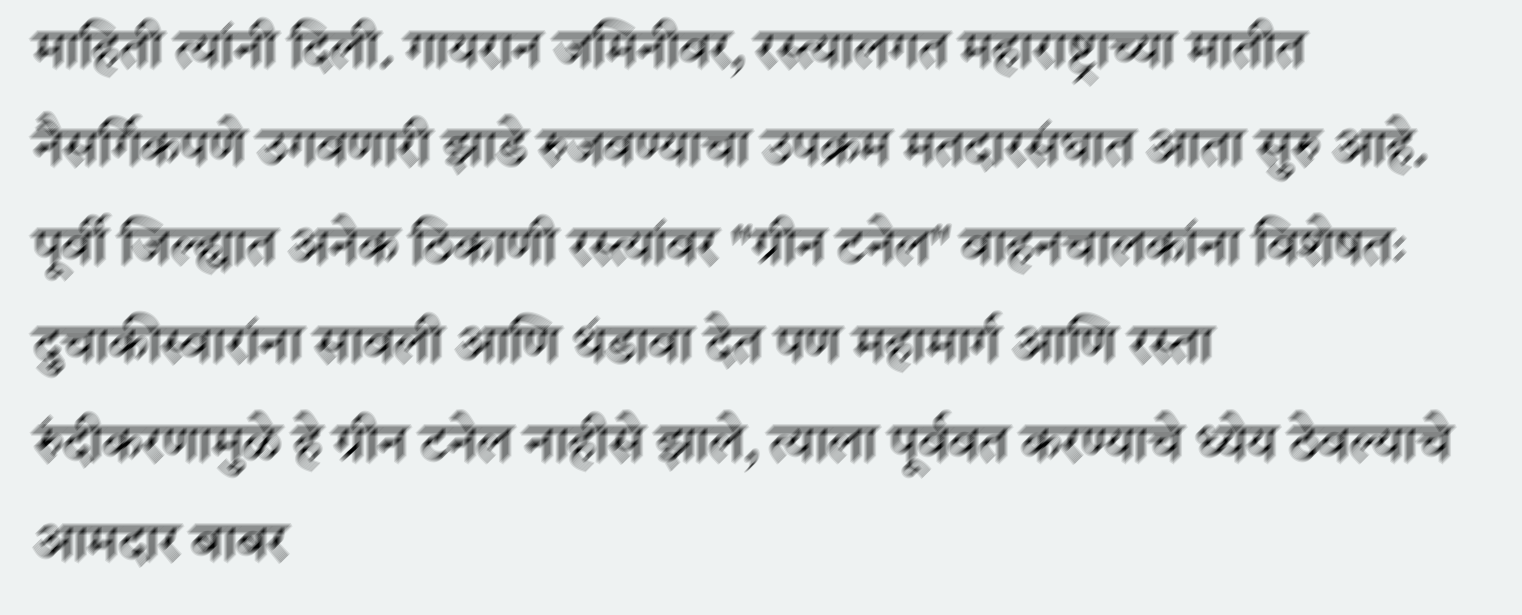माहिती त्यांनी दिली. गायरान जमिनीवर, रस्त्यालगत महाराष्ट्राच्या मातीत नैसर्गिकपणे उगवणारी झाडे रुजवण्याचा उपक्रम मतदारसंघात आता सुरु आहे. पूर्वी जिल्ह्यात अनेक ठिकाणी रस्त्यांवर "ग्रीन टनेल" वाहनचालकांना विशेषतः दुचाकीस्वारांना सावली आणि थंडावा देत पण महामार्ग आणि रस्ता रुंदीकरणामुळे हे ग्रीन टनेल नाहीसे झाले, त्याला पूर्ववत करण्याचे ध्येय ठेवल्याचे आमदार बाबर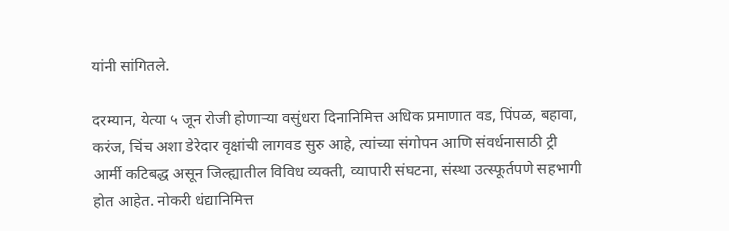यांनी सांगितले.

दरम्यान, येत्या ५ जून रोजी होणाऱ्या वसुंधरा दिनानिमित्त अधिक प्रमाणात वड, पिंपळ, बहावा, करंज, चिंच अशा डेरेदार वृक्षांची लागवड सुरु आहे, त्यांच्या संगोपन आणि संवर्धनासाठी ट्री आर्मी कटिबद्ध असून जिल्ह्यातील विविध व्यक्ती, व्यापारी संघटना, संस्था उत्स्फूर्तपणे सहभागी होत आहेत. नोकरी धंद्यानिमित्त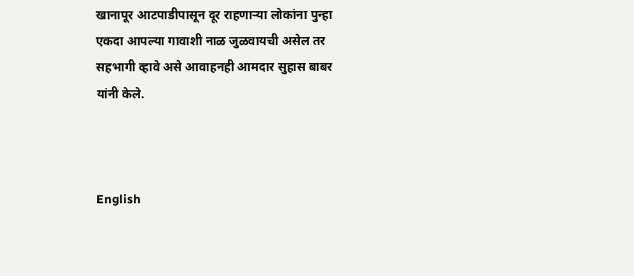खानापूर आटपाडीपासून दूर राहणाऱ्या लोकांना पुन्हा एकदा आपल्या गावाशी नाळ जुळवायची असेल तर सहभागी व्हावे असे आवाहनही आमदार सुहास बाबर यांनी केले.



English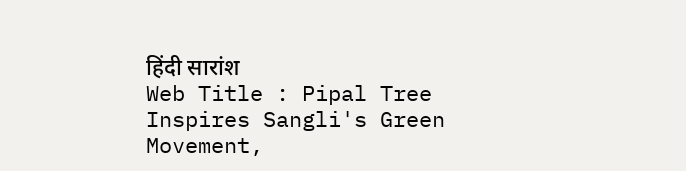हिंदी सारांश
Web Title : Pipal Tree Inspires Sangli's Green Movement,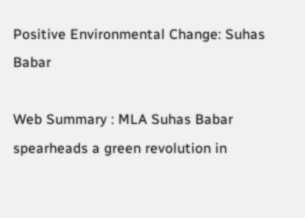Positive Environmental Change: Suhas Babar

Web Summary : MLA Suhas Babar spearheads a green revolution in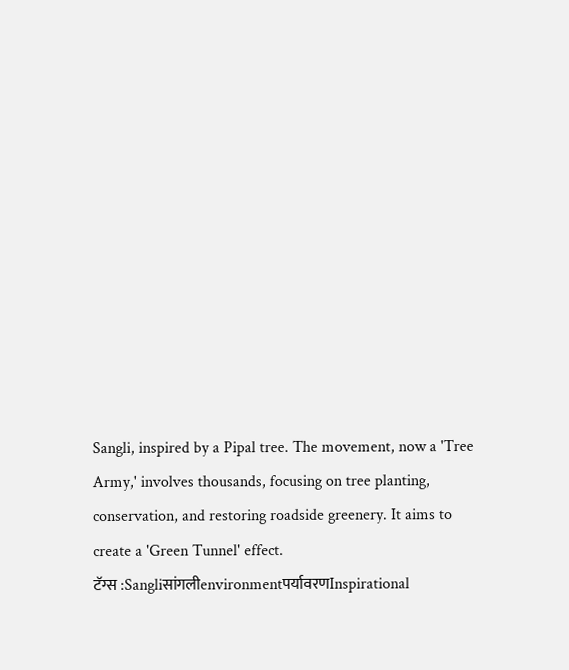Sangli, inspired by a Pipal tree. The movement, now a 'Tree Army,' involves thousands, focusing on tree planting, conservation, and restoring roadside greenery. It aims to create a 'Green Tunnel' effect.
टॅग्स :Sangliसांगलीenvironmentपर्यावरणInspirational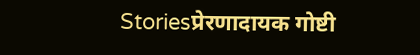Storiesप्रेरणादायक गोष्टी